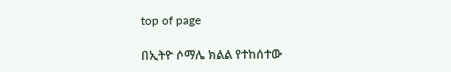top of page

በኢትዮ ሶማሌ ክልል የተከሰተው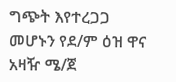ግጭት እየተረጋጋ መሆኑን የደ/ም ዕዝ ዋና አዛዥ ሜ/ጀ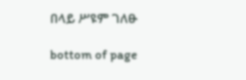በላይ ሥዩም ገለፁ

bottom of page